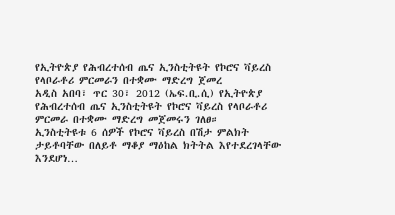የኢትዮጵያ የሕብረተሰብ ጤና ኢንስቲትዩት የኮሮና ቫይረስ የላቦራቶሪ ምርመራን በተቋሙ ማድረግ ጀመረ
አዲስ አበባ፣ ጥር 30፣ 2012 (ኤፍ.ቢ.ሲ) የኢትዮጵያ የሕብረተሰብ ጤና ኢንስቲትዩት የኮሮና ቫይረስ የላቦራቶሪ ምርመራ በተቋሙ ማድረግ መጀመሩን ገለፀ።
ኢንስቲትዩቱ 6 ሰዎች የኮሮና ቫይረስ በሽታ ምልክት ታይቶባቸው በለይቶ ማቆያ ማዕከል ክትትል እየተደረገላቸው እንደሆነ…